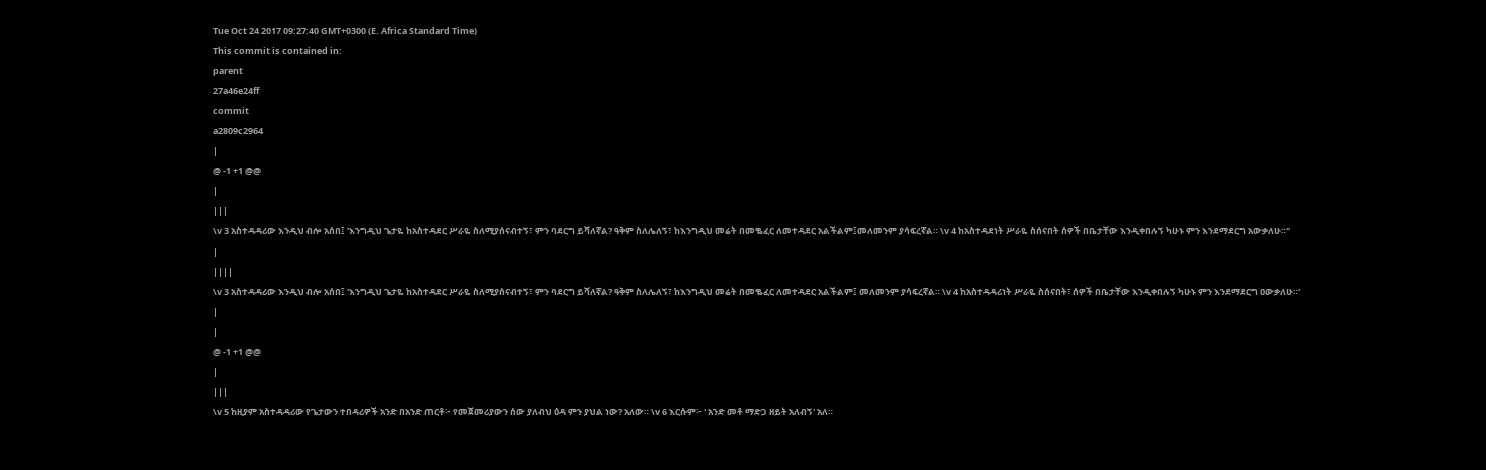Tue Oct 24 2017 09:27:40 GMT+0300 (E. Africa Standard Time)
This commit is contained in:
parent
27a46e24ff
commit
a2809c2964
|
@ -1 +1 @@
|
|||
\v 3 አስተዳዳሪው እንዲህ ብሎ አሰበ፤ 'እንግዲህ ጌታዬ ከአስተዳደር ሥራዬ ስለሚያሰናብተኝ፣ ምን ባደርግ ይሻለኛል? ዓቅም ስለሌለኝ፣ ከእንግዲህ መሬት በመቈፈር ለመተዳደር አልችልም፤መለመንም ያሳፍረኛል። \v 4 ከአስተዳደነት ሥራዬ ስሰናበት ሰዎች በቤታቸው እንዲቀበሉኝ ካሁኑ ምን እንደማደርግ አውቃለሁ።"
|
||||
\v 3 አስተዳዳሪው እንዲህ ብሎ አሰበ፤ 'እንግዲህ ጌታዬ ከአስተዳደር ሥራዬ ስለሚያሰናብተኝ፣ ምን ባደርግ ይሻለኛል? ዓቅም ስለሌለኝ፣ ከእንግዲህ መሬት በመቈፈር ለመተዳደር አልችልም፤ መለመንም ያሳፍረኛል። \v 4 ከአስተዳዳሪነት ሥራዬ ስሰናበት፣ ሰዎች በቤታቸው እንዲቀበሉኝ ካሁኑ ምን እንደማደርግ ዐውቃለሁ።'
|
|
@ -1 +1 @@
|
|||
\v 5 ከዚያም አስተዳዳሪው የጌታውን ተበዳሪዎች አንድ በአንድ ጠርቶ፦ የመጀመሪያውን ሰው ያለብህ ዕዳ ምን ያህል ነው? አለው። \v 6 እርሱም፦ ' አንድ መቶ ማድጋ ዘይት አለብኝ' አለ።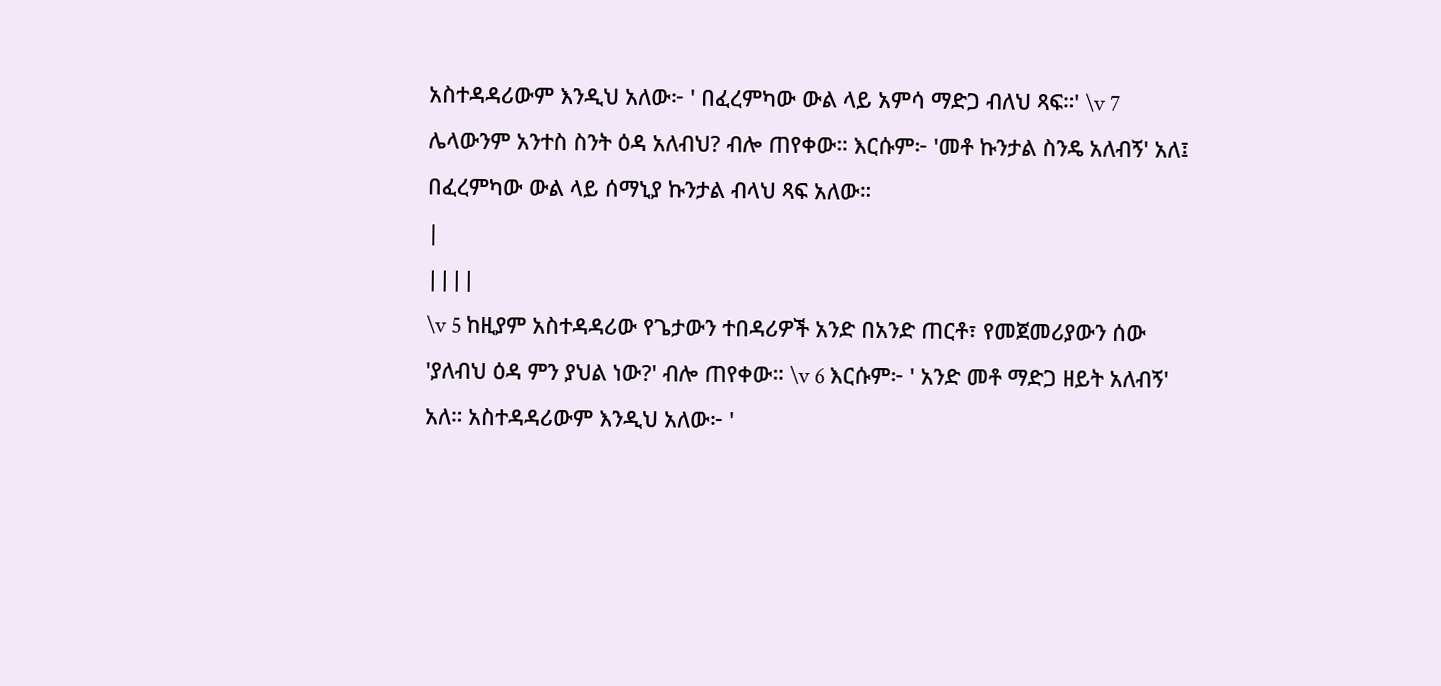አስተዳዳሪውም እንዲህ አለው፦ ' በፈረምካው ውል ላይ አምሳ ማድጋ ብለህ ጻፍ።' \v 7 ሌላውንም አንተስ ስንት ዕዳ አለብህ? ብሎ ጠየቀው። እርሱም፦ 'መቶ ኩንታል ስንዴ አለብኝ' አለ፤ በፈረምካው ውል ላይ ሰማኒያ ኩንታል ብላህ ጻፍ አለው።
|
||||
\v 5 ከዚያም አስተዳዳሪው የጌታውን ተበዳሪዎች አንድ በአንድ ጠርቶ፣ የመጀመሪያውን ሰው 'ያለብህ ዕዳ ምን ያህል ነው?' ብሎ ጠየቀው። \v 6 እርሱም፦ ' አንድ መቶ ማድጋ ዘይት አለብኝ' አለ። አስተዳዳሪውም እንዲህ አለው፦ '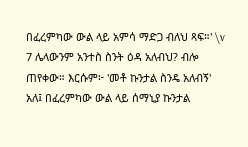በፈረምካው ውል ላይ አምሳ ማድጋ ብለህ ጻፍ።' \v 7 ሌላውንም አንተስ ስንት ዕዳ አለብህ? ብሎ ጠየቀው። እርሱም፦ 'መቶ ኩንታል ስንዴ አለብኝ' አለ፤ በፈረምካው ውል ላይ ሰማኒያ ኩንታል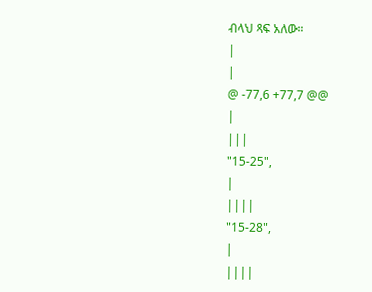ብላህ ጻፍ አለው።
|
|
@ -77,6 +77,7 @@
|
|||
"15-25",
|
||||
"15-28",
|
||||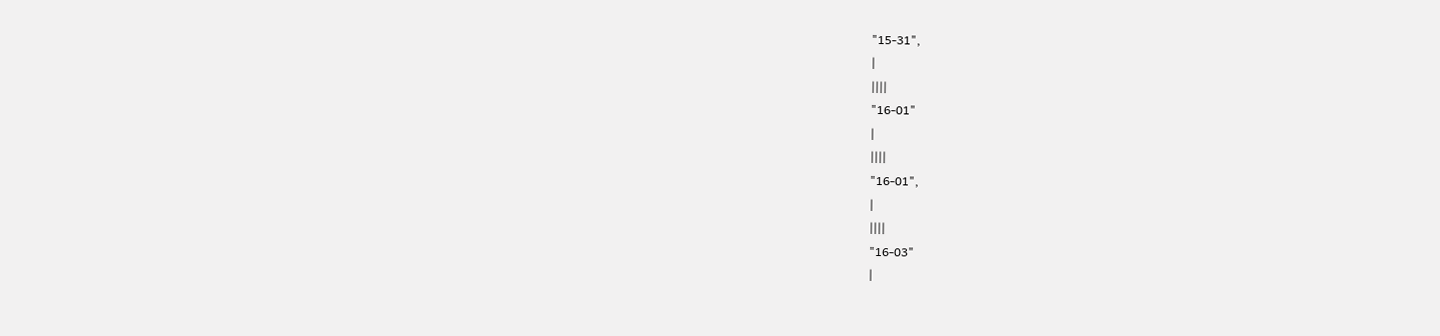"15-31",
|
||||
"16-01"
|
||||
"16-01",
|
||||
"16-03"
|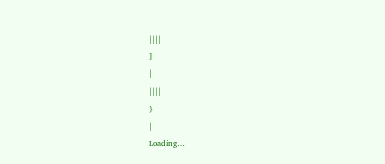||||
]
|
||||
}
|
Loading…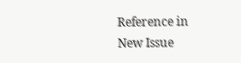Reference in New Issue